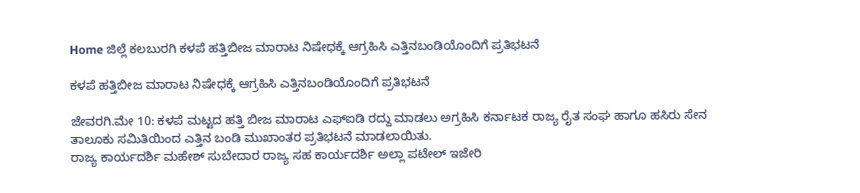Home ಜಿಲ್ಲೆ ಕಲಬುರಗಿ ಕಳಪೆ ಹತ್ತಿಬೀಜ ಮಾರಾಟ ನಿಷೇಧಕ್ಕೆ ಆಗ್ರಹಿಸಿ ಎತ್ತಿನಬಂಡಿಯೊಂದಿಗೆ ಪ್ರತಿಭಟನೆ

ಕಳಪೆ ಹತ್ತಿಬೀಜ ಮಾರಾಟ ನಿಷೇಧಕ್ಕೆ ಆಗ್ರಹಿಸಿ ಎತ್ತಿನಬಂಡಿಯೊಂದಿಗೆ ಪ್ರತಿಭಟನೆ

ಜೇವರಗಿ.ಮೇ 10: ಕಳಪೆ ಮಟ್ಟದ ಹತ್ತಿ ಬೀಜ ಮಾರಾಟ ಎಫ್‍ಐಡಿ ರದ್ದು ಮಾಡಲು ಅಗ್ರಹಿಸಿ ಕರ್ನಾಟಕ ರಾಜ್ಯ ರೈತ ಸಂಘ ಹಾಗೂ ಹಸಿರು ಸೇನ ತಾಲೂಕು ಸಮಿತಿಯಿಂದ ಎತ್ತಿನ ಬಂಡಿ ಮುಖಾಂತರ ಪ್ರತಿಭಟನೆ ಮಾಡಲಾಯಿತು.
ರಾಜ್ಯ ಕಾರ್ಯದರ್ಶಿ ಮಹೇಶ್ ಸುಬೇದಾರ ರಾಜ್ಯ ಸಹ ಕಾರ್ಯದರ್ಶಿ ಅಲ್ಲಾ ಪಟೇಲ್ ಇಜೇರಿ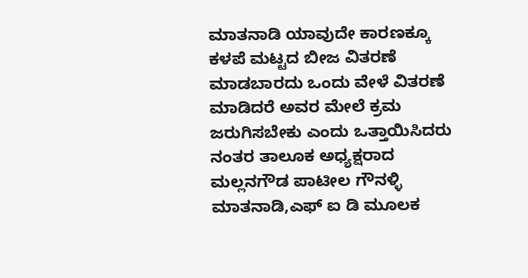ಮಾತನಾಡಿ ಯಾವುದೇ ಕಾರಣಕ್ಕೂ ಕಳಪೆ ಮಟ್ಟದ ಬೀಜ ವಿತರಣೆ ಮಾಡಬಾರದು ಒಂದು ವೇಳೆ ವಿತರಣೆ ಮಾಡಿದರೆ ಅವರ ಮೇಲೆ ಕ್ರಮ ಜರುಗಿಸಬೇಕು ಎಂದು ಒತ್ತಾಯಿಸಿದರು ನಂತರ ತಾಲೂಕ ಅಧ್ಯಕ್ಷರಾದ ಮಲ್ಲನಗೌಡ ಪಾಟೀಲ ಗೌನಳ್ಳಿ ಮಾತನಾಡಿ,ಎಫ್ ಐ ಡಿ ಮೂಲಕ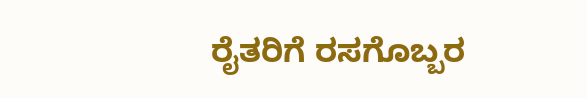ರೈತರಿಗೆ ರಸಗೊಬ್ಬರ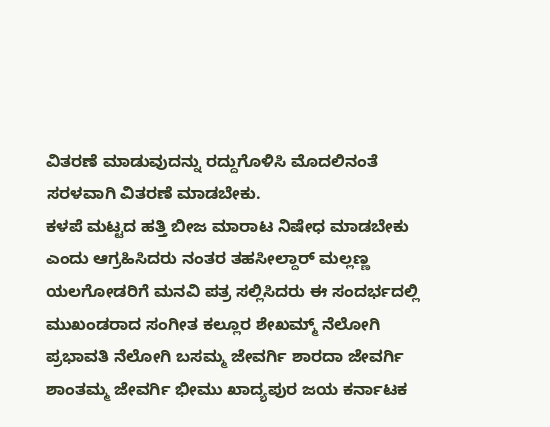ವಿತರಣೆ ಮಾಡುವುದನ್ನು ರದ್ದುಗೊಳಿಸಿ ಮೊದಲಿನಂತೆ ಸರಳವಾಗಿ ವಿತರಣೆ ಮಾಡಬೇಕು.
ಕಳಪೆ ಮಟ್ಟದ ಹತ್ತಿ ಬೀಜ ಮಾರಾಟ ನಿಷೇಧ ಮಾಡಬೇಕು ಎಂದು ಆಗ್ರಹಿಸಿದರು ನಂತರ ತಹಸೀಲ್ದಾರ್ ಮಲ್ಲಣ್ಣ ಯಲಗೋಡರಿಗೆ ಮನವಿ ಪತ್ರ ಸಲ್ಲಿಸಿದರು ಈ ಸಂದರ್ಭದಲ್ಲಿ ಮುಖಂಡರಾದ ಸಂಗೀತ ಕಲ್ಲೂರ ಶೇಖಮ್ಮ್ ನೆಲೋಗಿ ಪ್ರಭಾವತಿ ನೆಲೋಗಿ ಬಸಮ್ಮ ಜೇವರ್ಗಿ ಶಾರದಾ ಜೇವರ್ಗಿ ಶಾಂತಮ್ಮ ಜೇವರ್ಗಿ ಭೀಮು ಖಾದ್ಯಪುರ ಜಯ ಕರ್ನಾಟಕ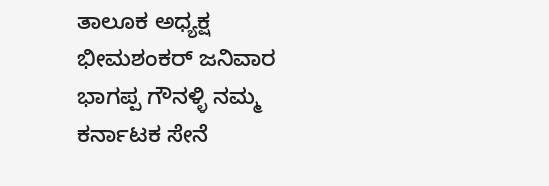ತಾಲೂಕ ಅಧ್ಯಕ್ಷ ಭೀಮಶಂಕರ್ ಜನಿವಾರ ಭಾಗಪ್ಪ ಗೌನಳ್ಳಿ ನಮ್ಮ ಕರ್ನಾಟಕ ಸೇನೆ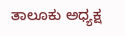ತಾಲೂಕು ಅಧ್ಯಕ್ಷ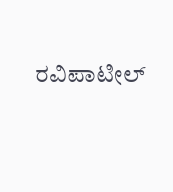ರವಿಪಾಟೀಲ್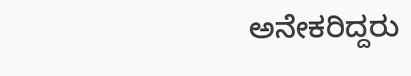ಅನೇಕರಿದ್ದರು